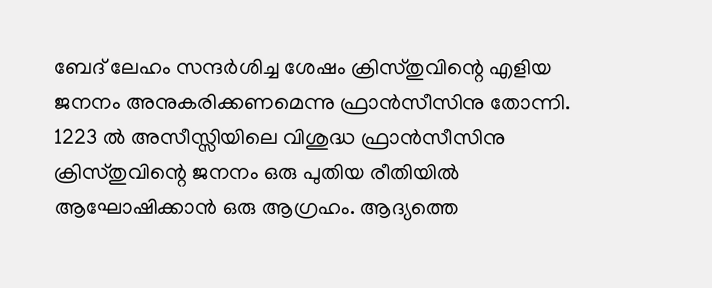ബേദ് ലേഹം സന്ദർശിച്ച ശേഷം ക്രിസ്തുവിന്റെ എളിയ ജനനം അനുകരിക്കണമെന്നു ഫ്രാൻസീസിനു തോന്നി. 1223 ൽ അസീസ്സിയിലെ വിശുദ്ധ ഫ്രാൻസീസിനു ക്രിസ്തുവിന്റെ ജനനം ഒരു പുതിയ രീതിയിൽ ആഘോഷിക്കാൻ ഒരു ആഗ്രഹം. ആദ്യത്തെ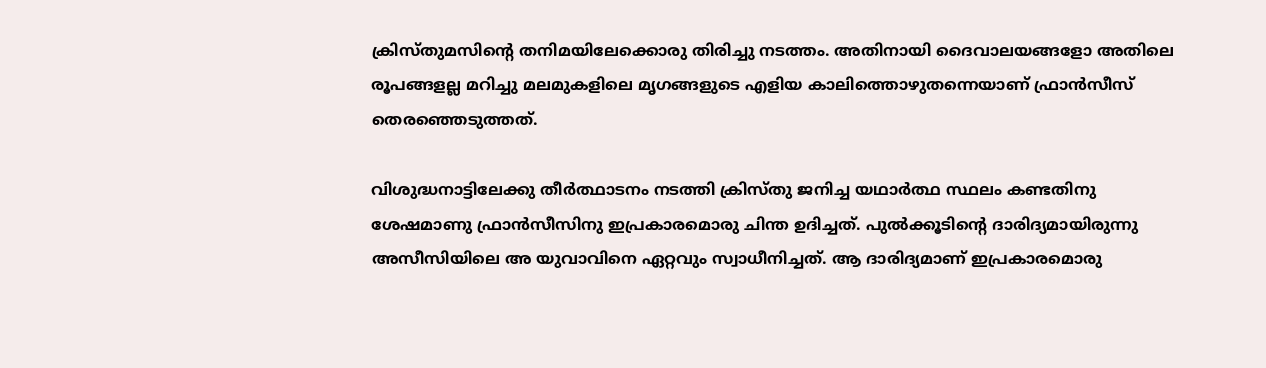ക്രിസ്തുമസിന്റെ തനിമയിലേക്കൊരു തിരിച്ചു നടത്തം. അതിനായി ദൈവാലയങ്ങളോ അതിലെ രൂപങ്ങളല്ല മറിച്ചു മലമുകളിലെ മൃഗങ്ങളുടെ എളിയ കാലിത്തൊഴുതന്നെയാണ് ഫ്രാൻസീസ് തെരഞ്ഞെടുത്തത്.

വിശുദ്ധനാട്ടിലേക്കു തീർത്ഥാടനം നടത്തി ക്രിസ്തു ജനിച്ച യഥാർത്ഥ സ്ഥലം കണ്ടതിനു ശേഷമാണു ഫ്രാൻസീസിനു ഇപ്രകാരമൊരു ചിന്ത ഉദിച്ചത്. പുൽക്കൂടിന്റെ ദാരിദ്യമായിരുന്നു അസീസിയിലെ അ യുവാവിനെ ഏറ്റവും സ്വാധീനിച്ചത്. ആ ദാരിദ്യമാണ് ഇപ്രകാരമൊരു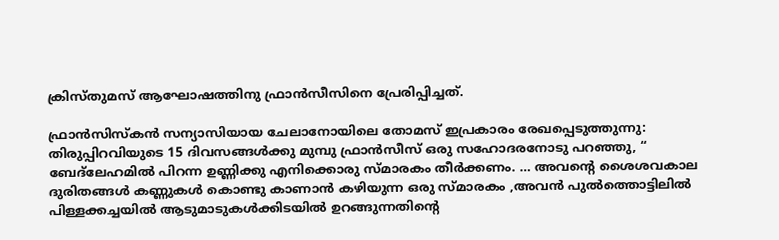ക്രിസ്തുമസ് ആഘോഷത്തിനു ഫ്രാൻസീസിനെ പ്രേരിപ്പിച്ചത്.

ഫ്രാൻസിസ്കൻ സന്യാസിയായ ചേലാനോയിലെ തോമസ് ഇപ്രകാരം രേഖപ്പെടുത്തുന്നു: തിരുപ്പിറവിയുടെ 15 ദിവസങ്ങൾക്കു മുമ്പു ഫ്രാൻസീസ് ഒരു സഹോദരനോടു പറഞ്ഞു, “ ബേദ്ലേഹമിൽ പിറന്ന ഉണ്ണിക്കു എനിക്കൊരു സ്മാരകം തീർക്കണം. … അവന്റെ ശൈശവകാല ദുരിതങ്ങൾ കണ്ണുകൾ കൊണ്ടു കാണാൻ കഴിയുന്ന ഒരു സ്മാരകം ,അവൻ പുൽത്തൊട്ടിലിൽ പിള്ളക്കച്ചയിൽ ആടുമാടുകൾക്കിടയിൽ ഉറങ്ങുന്നതിന്റെ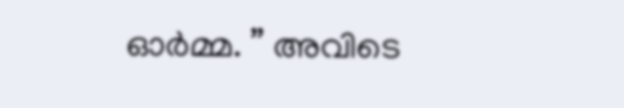ഓർമ്മ. ” അവിടെ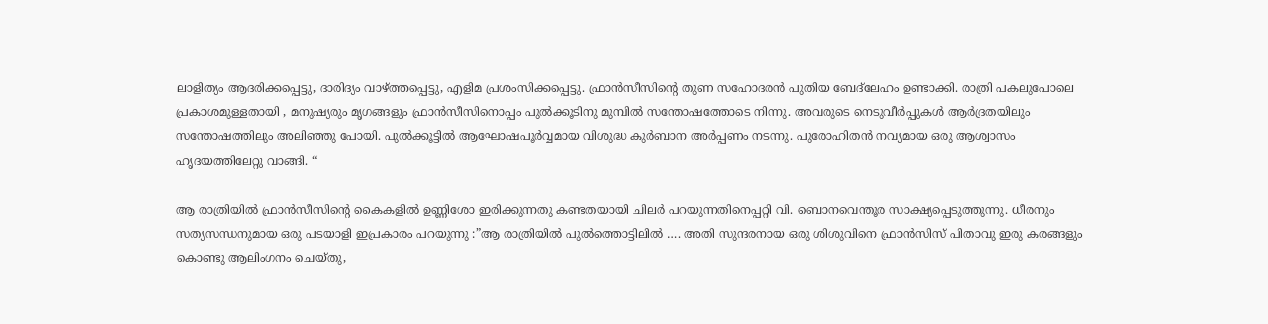ലാളിത്യം ആദരിക്കപ്പെട്ടു, ദാരിദ്യം വാഴ്ത്തപ്പെട്ടു, എളിമ പ്രശംസിക്കപ്പെട്ടു. ഫ്രാൻസീസിന്റെ തുണ സഹോദരൻ പുതിയ ബേദ്ലേഹം ഉണ്ടാക്കി. രാത്രി പകലുപോലെ പ്രകാശമുള്ളതായി , മനുഷ്യരും മൃഗങ്ങളും ഫ്രാൻസീസിനൊപ്പം പുൽക്കൂടിനു മുമ്പിൽ സന്തോഷത്തോടെ നിന്നു. അവരുടെ നെടുവീർപ്പുകൾ ആർദ്രതയിലും സന്തോഷത്തിലും അലിഞ്ഞു പോയി. പുൽക്കൂട്ടിൽ ആഘോഷപൂർവ്വമായ വിശുദ്ധ കുർബാന അർപ്പണം നടന്നു. പുരോഹിതൻ നവ്യമായ ഒരു ആശ്വാസം ഹൃദയത്തിലേറ്റു വാങ്ങി. “

ആ രാത്രിയിൽ ഫ്രാൻസീസിന്റെ കൈകളിൽ ഉണ്ണിശോ ഇരിക്കുന്നതു കണ്ടതയായി ചിലർ പറയുന്നതിനെപ്പറ്റി വി. ബൊനവെന്തൂര സാക്ഷ്യപ്പെടുത്തുന്നു. ധീരനും സത്യസന്ധനുമായ ഒരു പടയാളി ഇപ്രകാരം പറയുന്നു :”ആ രാത്രിയിൽ പുൽത്തൊട്ടിലിൽ …. അതി സുന്ദരനായ ഒരു ശിശുവിനെ ഫ്രാൻസിസ് പിതാവു ഇരു കരങ്ങളും കൊണ്ടു ആലിംഗനം ചെയ്തു,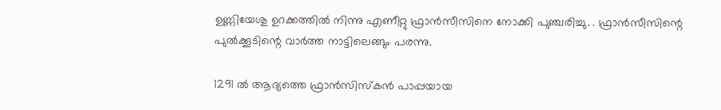ഉണ്ണിയേശു ഉറക്കത്തിൽ നിന്നു എണീറ്റു ഫ്രാൻസീസിനെ നോക്കി പുഞ്ചരിച്ചു. . ഫ്രാൻസീസിന്റെ പുൽക്കൂടിന്റെ വാർത്ത നാട്ടിലെങ്ങും പരന്നു.

1291 ൽ ആദ്യത്തെ ഫ്രാൻസിസ്കൻ പാപ്പയായ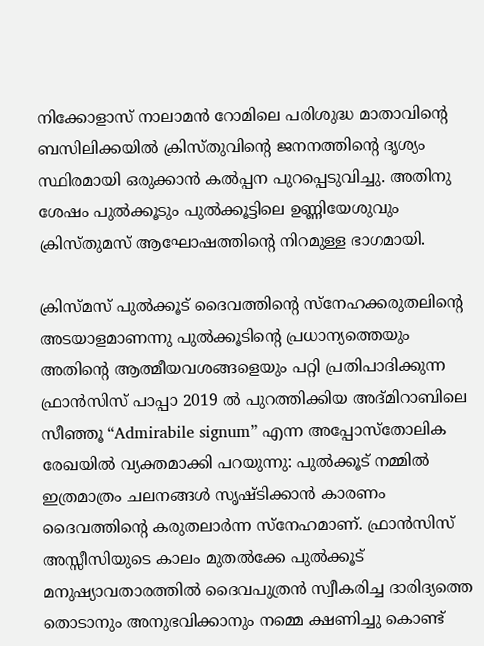നിക്കോളാസ് നാലാമൻ റോമിലെ പരിശുദ്ധ മാതാവിന്റെ ബസിലിക്കയിൽ ക്രിസ്തുവിന്റെ ജനനത്തിന്റെ ദൃശ്യം സ്ഥിരമായി ഒരുക്കാൻ കൽപ്പന പുറപ്പെടുവിച്ചു. അതിനു ശേഷം പുൽക്കൂടും പുൽക്കൂട്ടിലെ ഉണ്ണിയേശുവും ക്രിസ്തുമസ് ആഘോഷത്തിന്റെ നിറമുള്ള ഭാഗമായി.

ക്രിസ്മസ് പുൽക്കൂട് ദൈവത്തിന്‍റെ സ്നേഹക്കരുതലിന്‍റെ അടയാളമാണന്നു പുൽക്കൂടിന്‍റെ പ്രധാന്യത്തെയും അതിന്‍റെ ആത്മീയവശങ്ങളെയും പറ്റി പ്രതിപാദിക്കുന്ന ഫ്രാൻസിസ് പാപ്പാ 2019 ൽ പുറത്തിക്കിയ അദ്മിറാബിലെ സീഞ്ഞൂ “Admirabile signum” എന്ന അപ്പോസ്തോലിക രേഖയിൽ വ്യക്തമാക്കി പറയുന്നു: പുൽക്കൂട് നമ്മിൽ ഇത്രമാത്രം ചലനങ്ങൾ സൃഷ്ടിക്കാൻ കാരണം ദൈവത്തിന്‍റെ കരുതലാർന്ന സ്നേഹമാണ്. ഫ്രാൻസിസ് അസ്സീസിയുടെ കാലം മുതൽക്കേ പുൽക്കൂട് മനുഷ്യാവതാരത്തിൽ ദൈവപുത്രൻ സ്വീകരിച്ച ദാരിദ്യത്തെ തൊടാനും അനുഭവിക്കാനും നമ്മെ ക്ഷണിച്ചു കൊണ്ട്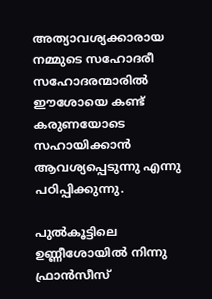അത്യാവശ്യക്കാരായ നമ്മുടെ സഹോദരീ സഹോദരന്മാരിൽ ഈശോയെ കണ്ട് കരുണയോടെ സഹായിക്കാൻ ആവശ്യപ്പെടുന്നു എന്നു പഠിപ്പിക്കുന്നു.

പുൽകൂട്ടിലെ ഉണ്ണീശോയിൽ നിന്നു ഫ്രാൻസീസ്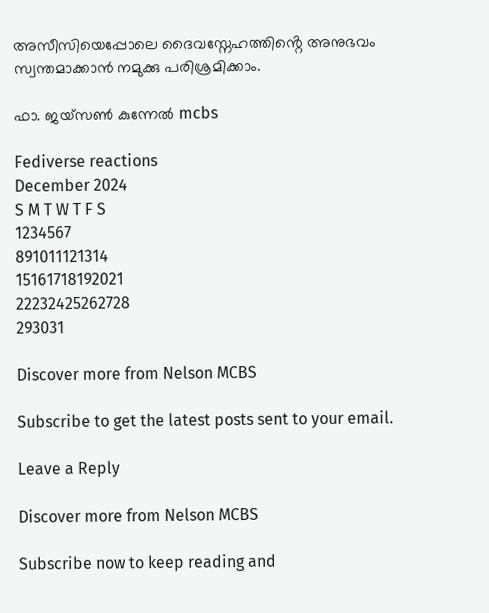അസീസിയെപ്പോലെ ദൈവസ്നേഹത്തിൻ്റെ അനുഭവം സ്വന്തമാക്കാൻ നമുക്കു പരിശ്രമിക്കാം.

ഫാ. ജയ്സൺ കുന്നേൽ mcbs

Fediverse reactions
December 2024
S M T W T F S
1234567
891011121314
15161718192021
22232425262728
293031

Discover more from Nelson MCBS

Subscribe to get the latest posts sent to your email.

Leave a Reply

Discover more from Nelson MCBS

Subscribe now to keep reading and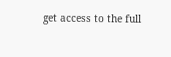get access to the full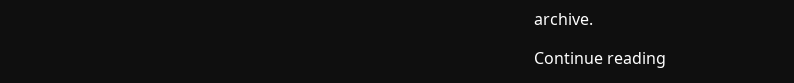archive.

Continue reading